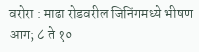वरोरा : माढा रोडवरील जिनिंगमध्ये भीषण आग; ८ ते १०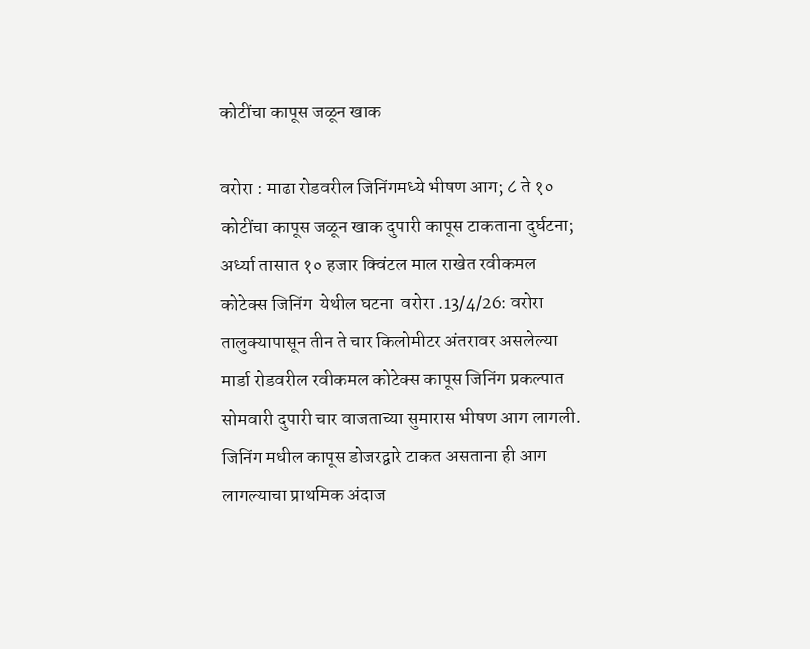कोटींचा कापूस जळून खाक

वरोरा : माढा रोडवरील जिनिंगमध्ये भीषण आग; ८ ते १० कोटींचा कापूस जळून खाक दुपारी कापूस टाकताना दुर्घटना; अर्ध्या तासात १० हजार क्विंटल माल राखेत रवीकमल कोटेक्स जिनिंग  येथील घटना  वरोरा .13/4/26: वरोरा तालुक्यापासून तीन ते चार किलोमीटर अंतरावर असलेल्या मार्डा रोडवरील रवीकमल कोटेक्स कापूस जिनिंग प्रकल्पात सोमवारी दुपारी चार वाजताच्या सुमारास भीषण आग लागली. जिनिंग मधील कापूस डोजरद्वारे टाकत असताना ही आग लागल्याचा प्राथमिक अंदाज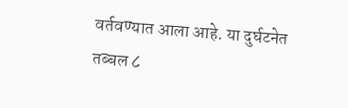वर्तवण्यात आला आहे. या दुर्घटनेत तब्बल ८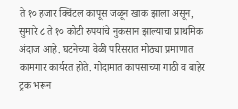ते १० हजार क्विंटल कापूस जळून खाक झाला असून, सुमारे ८ ते १० कोटी रुपयांचे नुकसान झाल्याचा प्राथमिक अंदाज आहे. घटनेच्या वेळी परिसरात मोठ्या प्रमाणात कामगार कार्यरत होते. गोदामात कापसाच्या गाठी व बाहेर ट्रक भरून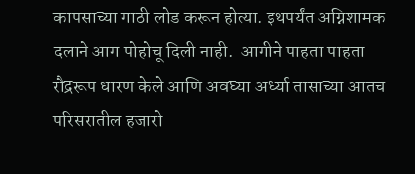कापसाच्या गाठी लोड करून होत्या. इथपर्यंत अग्निशामक दलाने आग पोहोचू दिली नाही.  आगीने पाहता पाहता रौद्ररूप धारण केले आणि अवघ्या अर्ध्या तासाच्या आतच परिसरातील हजारो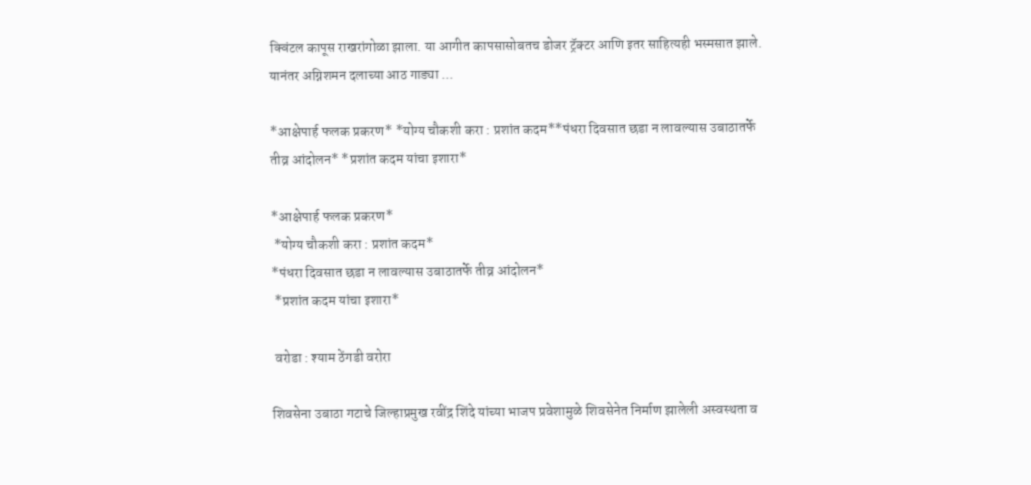क्विंटल कापूस राखरांगोळा झाला. या आगीत कापसासोबतच डोजर ट्रॅक्टर आणि इतर साहित्यही भस्मसात झाले. यानंतर अग्निशमन दलाच्या आठ गाड्या ...

*आक्षेपार्ह फलक प्रकरण* *योग्य चौकशी करा : प्रशांत कदम**पंधरा दिवसात छडा न लावल्यास उबाठातर्फे तीव्र आंदोलन* *प्रशांत कदम यांचा इशारा*

*आक्षेपार्ह फलक प्रकरण*
 *योग्य चौकशी करा : प्रशांत कदम*
*पंधरा दिवसात छडा न लावल्यास उबाठातर्फे तीव्र आंदोलन*
 *प्रशांत कदम यांचा इशारा*

 वरोडा : श्याम ठेंगडी वरोरा

शिवसेना उबाठा गटाचे जिल्हाप्रमुख रवींद्र शिंदे यांच्या भाजप प्रवेशामुळे शिवसेनेत निर्माण झालेली अस्वस्थता व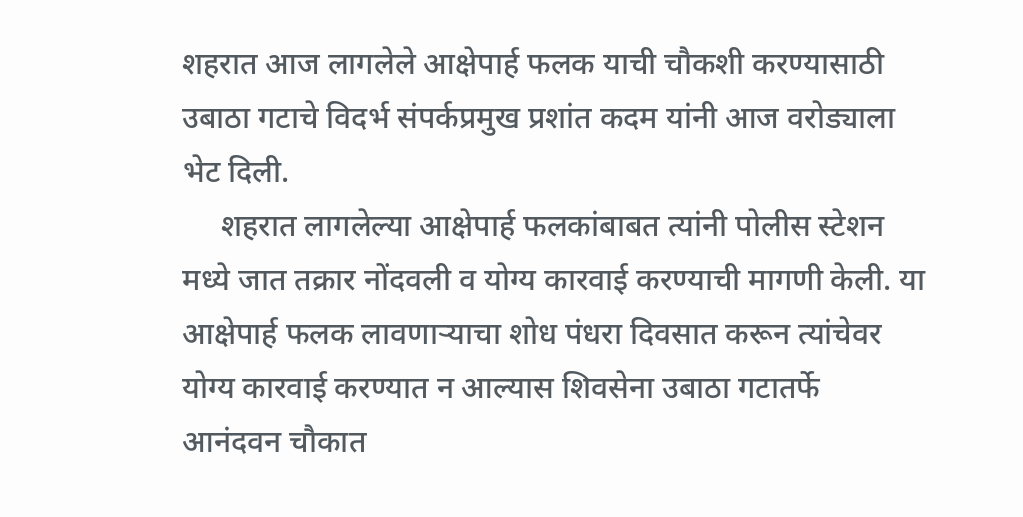शहरात आज लागलेले आक्षेपार्ह फलक याची चौकशी करण्यासाठी उबाठा गटाचे विदर्भ संपर्कप्रमुख प्रशांत कदम यांनी आज वरोड्याला भेट दिली.
     शहरात लागलेल्या आक्षेपार्ह फलकांबाबत त्यांनी पोलीस स्टेशन मध्ये जात तक्रार नोंदवली व योग्य कारवाई करण्याची मागणी केली. या आक्षेपार्ह फलक लावणाऱ्याचा शोध पंधरा दिवसात करून त्यांचेवर योग्य कारवाई करण्यात न आल्यास शिवसेना उबाठा गटातर्फे आनंदवन चौकात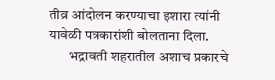तीव्र आंदोलन करण्याचा इशारा त्यांनी यावेळी पत्रकारांशी बोलताना दिला.
       भद्रावती शहरातील अशाच प्रकारचे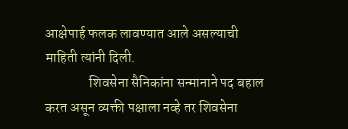आक्षेपार्ह फलक लावण्यात आले असल्याची माहिती त्यांनी दिली.
                शिवसेना सैनिकांना सन्मानाने पद बहाल करत असून व्यक्ती पक्षाला नव्हे तर शिवसेना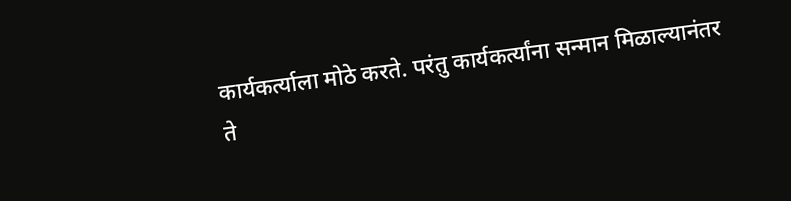कार्यकर्त्याला मोठे करते. परंतु कार्यकर्त्यांना सन्मान मिळाल्यानंतर ते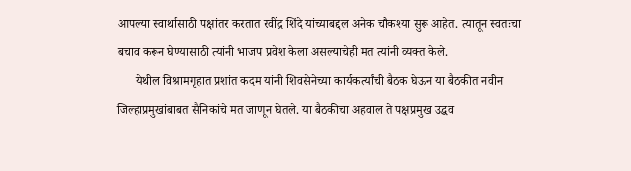आपल्या स्वार्थासाठी पक्षांतर करतात रवींद्र शिंदे यांच्याबद्दल अनेक चौकश्या सुरू आहेत. त्यातून स्वतःचा बचाव करून घेण्यासाठी त्यांनी भाजप प्रवेश केला असल्याचेही मत त्यांनी व्यक्त केले.
      येथील विश्रामगृहात प्रशांत कदम यांनी शिवसेनेच्या कार्यकर्त्यांची बैठक घेऊन या बैठकीत नवीन जिल्हाप्रमुखांबाबत सैनिकांचे मत जाणून घेतले. या बैठकीचा अहवाल ते पक्षप्रमुख उद्धव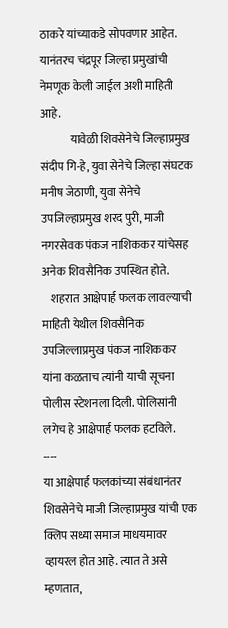ठाकरे यांच्याकडे सोपवणार आहेत. यानंतरच चंद्रपूर जिल्हा प्रमुखांची नेमणूक केली जाईल अशी माहिती आहे.
             यावेळी शिवसेनेचे जिल्हाप्रमुख संदीप गि-हे, युवा सेनेचे जिल्हा संघटक मनीष जेठाणी, युवा सेनेचे उपजिल्हाप्रमुख शरद पुरी, माजी नगरसेवक पंकज नाशिककर यांचेसह अनेक शिवसैनिक उपस्थित होते.
    शहरात आक्षेपार्ह फलक लावल्याची माहिती येथील शिवसैनिक उपजिल्लाप्रमुख पंकज नाशिककर यांना कळताच त्यांनी याची सूचना पोलीस स्टेशनला दिली. पोलिसांनी लगेच हे आक्षेपार्ह फलक हटविले.
----
या आक्षेपार्ह फलकांच्या संबंधानंतर शिवसेनेचे माजी जिल्हाप्रमुख यांची एक क्लिप सध्या समाज माधयमावर व्हायरल होत आहे. त्यात ते असे म्हणतात,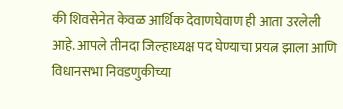की शिवसेनेत केवळ आर्थिक देवाणघेवाण ही आता उरलेली आहे. आपले तीनदा जिल्हाध्यक्ष पद घेण्याचा प्रयत्न झाला आणि  विधानसभा निवडणुकीच्या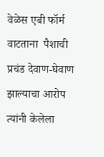वेळेस एबी फॉर्म वाटताना  पैशाची प्रचंड देवाण-घेवाण झाल्याचा आरोप त्यांनी केलेला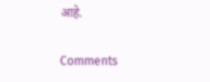आहे.

Comments